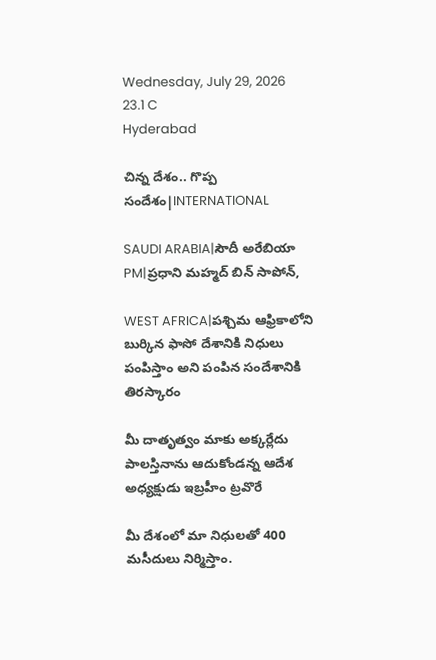Wednesday, July 29, 2026
23.1 C
Hyderabad

చిన్న దేశం.. గొప్ప సందేశం|INTERNATIONAL

SAUDI ARABIA|సౌదీ అరేబియా PM|ప్రధాని మహ్మద్ బిన్ సాపోన్,

WEST AFRICA|పశ్చిమ ఆఫ్రికాలోని బుర్కిన ఫాసో దేశానికి నిధులు పంపిస్తాం అని పంపిన సందేశానికి తిరస్కారం

మీ దాతృత్వం మాకు అక్కర్లేదు పాలస్తినాను ఆదుకోండన్న ఆదేశ అధ్యక్షుడు ఇబ్రహీం ట్రవొరే

మీ దేశంలో మా నిధులతో 400 మసీదులు నిర్మిస్తాం.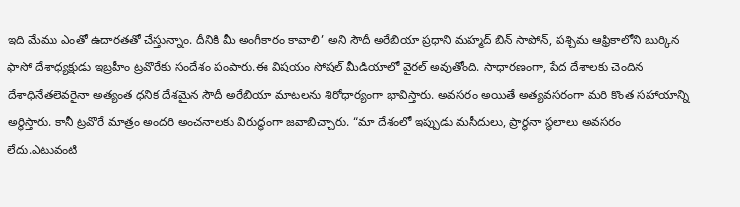ఇది మేము ఎంతో ఉదారతతో చేస్తున్నాం. దీనికి మీ అంగీకారం కావాలి’ అని సౌదీ అరేబియా ప్రధాని మహ్మద్ బిన్ సాపోన్, పశ్చిమ ఆఫ్రికాలోని బుర్కిన ఫాసో దేశాధ్యక్షుడు ఇబ్రహీం ట్రవొరేకు సందేశం పంపారు.ఈ విషయం సోషల్ మీడియాలో వైరల్ అవుతోంది. సాధారణంగా, పేద దేశాలకు చెందిన దేశాధినేతలెవరైనా అత్యంత ధనిక దేశమైన సౌదీ అరేబియా మాటలను శిరోధార్యంగా భావిస్తారు. అవసరం అయితే అత్యవసరంగా మరి కొంత సహాయాన్ని అర్థిస్తారు. కానీ ట్రవొరే మాత్రం అందరి అంచనాలకు విరుద్ధంగా జవాబిచ్చారు. “మా దేశంలో ఇప్పుడు మసీదులు, ప్రార్థనా స్థలాలు అవసరం లేదు.ఎటువంటి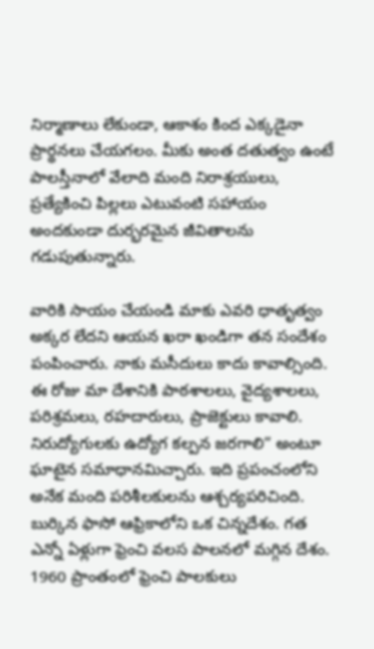నిర్మాణాలు లేకుండా, ఆకాశం కింద ఎక్కడైనా ప్రార్థనలు చేయగలం. మీకు అంత దతుత్వం ఉంటే పాలస్తీనాలో వేలాది మంది నిరాశ్రయులు, ప్రత్యేకించి పిల్లలు ఎటువంటి సహాయం అందకుండా దుర్భరమైన జీవితాలను గడుపుతున్నారు.

వారికి సాయం చేయండి మాకు ఎవరి ధాతృత్వం అక్కర లేదని ఆయన ఖరా ఖండిగా తన సందేశం పంపించారు. నాకు మసీదులు కాదు కావాల్సింది. ఈ రోజు మా దేశానికి పాఠశాలలు, వైద్యశాలలు, పరిశ్రమలు, రహదారులు, ప్రాజెక్టులు కావాలి. నిరుద్యోగులకు ఉద్యోగ కల్పన జరగాలి” అంటూ ఘాటైన సమాధానమిచ్చారు. ఇది ప్రపంచంలోని అనేక మంది పరిశీలకులను ఆశ్చర్యపరిచింది. బుర్కిన ఫాసో ఆఫ్రికాలోని ఒక చిన్నదేశం. గత ఎన్నో ఏళ్లుగా ఫ్రెంచి వలస పాలనలో మగ్గిన దేశం. 1960 ప్రాంతంలో ఫ్రెంచి పాలకులు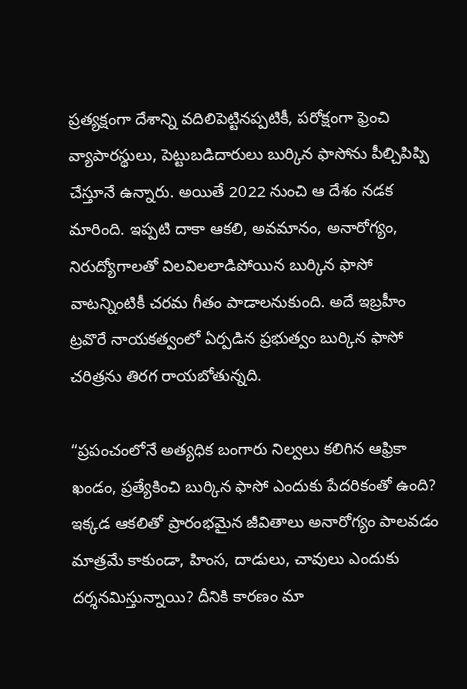ప్రత్యక్షంగా దేశాన్ని వదిలిపెట్టినప్పటికీ, పరోక్షంగా ఫ్రెంచి వ్యాపారస్థులు, పెట్టుబడిదారులు బుర్కిన ఫాసోను పీల్చిపిప్పి చేస్తూనే ఉన్నారు. అయితే 2022 నుంచి ఆ దేశం నడక మారింది. ఇప్పటి దాకా ఆకలి, అవమానం, అనారోగ్యం, నిరుద్యోగాలతో విలవిలలాడిపోయిన బుర్కిన ఫాసో వాటన్నింటికీ చరమ గీతం పాడాలనుకుంది. అదే ఇబ్రహీం ట్రవొరే నాయకత్వంలో ఏర్పడిన ప్రభుత్వం బుర్కిన ఫాసో చరిత్రను తిరగ రాయబోతున్నది.

“ప్రపంచంలోనే అత్యధిక బంగారు నిల్వలు కలిగిన ఆఫ్రికా ఖండం, ప్రత్యేకించి బుర్కిన ఫాసో ఎందుకు పేదరికంతో ఉంది? ఇక్కడ ఆకలితో ప్రారంభమైన జీవితాలు అనారోగ్యం పాలవడం మాత్రమే కాకుండా, హింస, దాడులు, చావులు ఎందుకు దర్శనమిస్తున్నాయి? దీనికి కారణం మా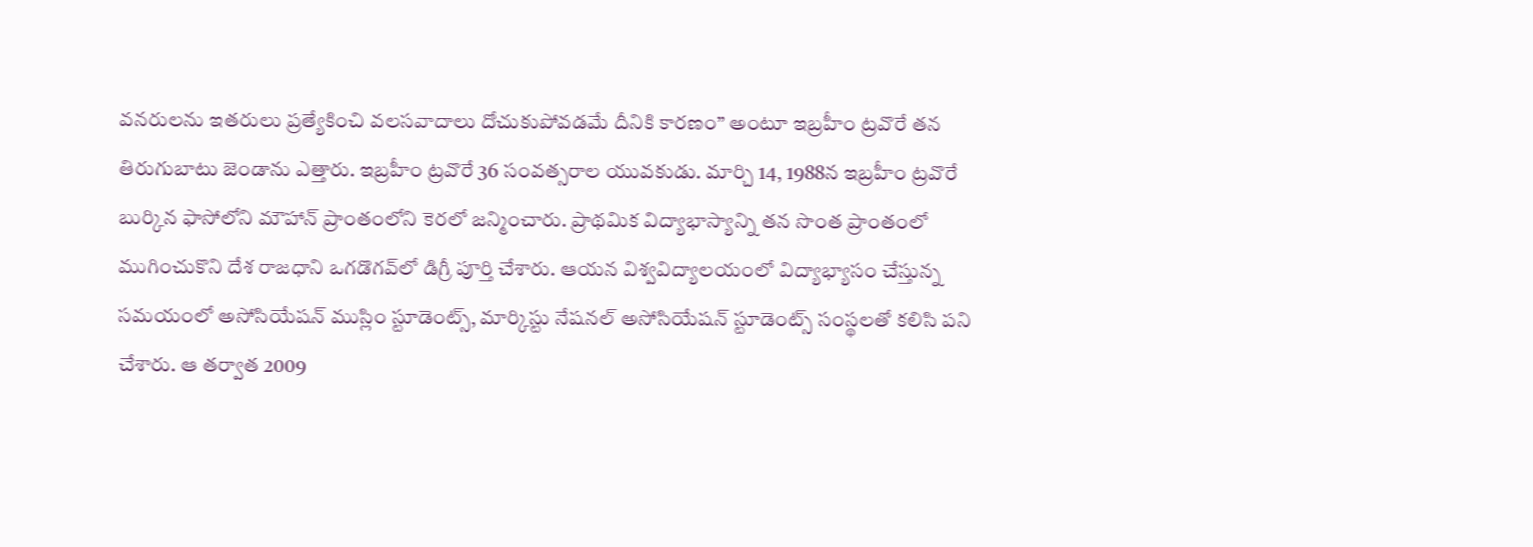వనరులను ఇతరులు ప్రత్యేకించి వలసవాదాలు దోచుకుపోవడమే దీనికి కారణం” అంటూ ఇబ్రహీం ట్రవొరే తన తిరుగుబాటు జెండాను ఎత్తారు. ఇబ్రహీం ట్రవొరే 36 సంవత్సరాల యువకుడు. మార్చి 14, 1988న ఇబ్రహీం ట్రవొరే బుర్కిన ఫాసోలోని మౌహాన్ ప్రాంతంలోని కెరలో జన్మించారు. ప్రాథమిక విద్యాభాస్యాన్ని తన సొంత ప్రాంతంలో ముగించుకొని దేశ రాజధాని ఒగడొగవ్‌లో డిగ్రీ పూర్తి చేశారు. ఆయన విశ్వవిద్యాలయంలో విద్యాభ్యాసం చేస్తున్న సమయంలో అసోసియేషన్ ముస్లిం స్టూడెంట్స్, మార్కిస్టు నేషనల్ అసోసియేషన్ స్టూడెంట్స్ సంస్థలతో కలిసి పని చేశారు. ఆ తర్వాత 2009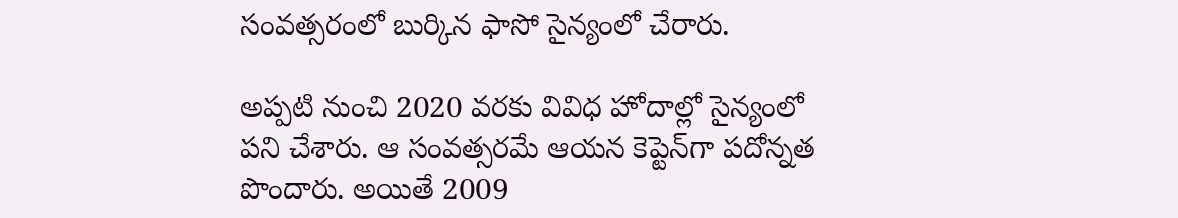సంవత్సరంలో బుర్కిన ఫాసో సైన్యంలో చేరారు.

అప్పటి నుంచి 2020 వరకు వివిధ హోదాల్లో సైన్యంలో పని చేశారు. ఆ సంవత్సరమే ఆయన కెప్టెన్‌గా పదోన్నత పొందారు. అయితే 2009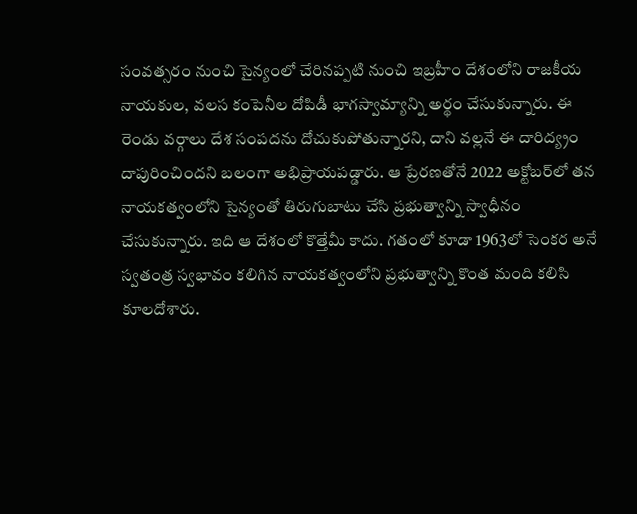సంవత్సరం నుంచి సైన్యంలో చేరినప్పటి నుంచి ఇబ్రహీం దేశంలోని రాజకీయ నాయకుల, వలస కంపెనీల దోపిడీ భాగస్వామ్యాన్ని అర్థం చేసుకున్నారు. ఈ రెండు వర్గాలు దేశ సంపదను దోచుకుపోతున్నారని, దాని వల్లనే ఈ దారిద్య్రం దాపురించిందని బలంగా అభిప్రాయపడ్డారు. ఆ ప్రేరణతోనే 2022 అక్టోబర్‌లో తన నాయకత్వంలోని సైన్యంతో తిరుగుబాటు చేసి ప్రభుత్వాన్ని స్వాధీనం చేసుకున్నారు. ఇది ఆ దేశంలో కొత్తేమీ కాదు. గతంలో కూడా 1963లో సెంకర అనే స్వతంత్ర స్వభావం కలిగిన నాయకత్వంలోని ప్రభుత్వాన్ని కొంత మంది కలిసి కూలదోశారు.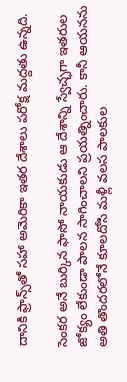దానికి ఫ్రాన్స్‌తో సహా అమెరికా ఇతర దేశాలు పరోక్ష మద్దతు ఉన్నది.

సెంకర అనే బుర్కిన ఫాసో నాయకుడు ఆ దేశాన్ని స్వేచ్ఛగా ఇతరుల జోక్యం లేకుండా పాలన సాగించాలని ప్రయత్నించారు. కానీ ఆయనను అతి తొందరలోనే కూలదోసి మళ్లీ వలస పాలకుల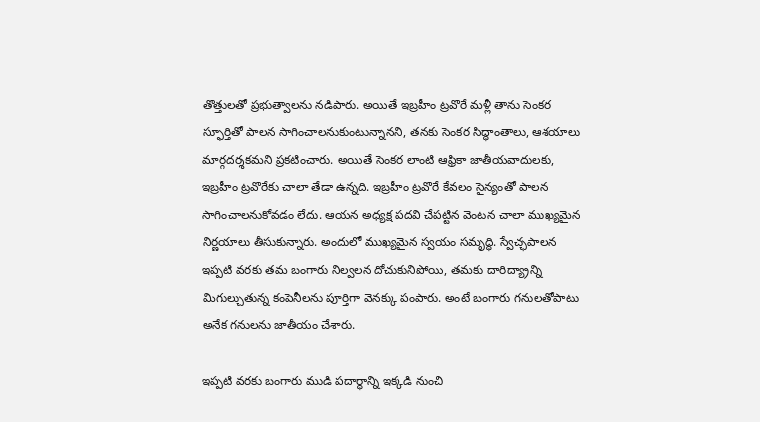తొత్తులతో ప్రభుత్వాలను నడిపారు. అయితే ఇబ్రహీం ట్రవొరే మళ్లీ తాను సెంకర స్ఫూర్తితో పాలన సాగించాలనుకుంటున్నానని, తనకు సెంకర సిద్ధాంతాలు, ఆశయాలు మార్గదర్శకమని ప్రకటించారు. అయితే సెంకర లాంటి ఆఫ్రికా జాతీయవాదులకు, ఇబ్రహీం ట్రవొరేకు చాలా తేడా ఉన్నది. ఇబ్రహీం ట్రవొరే కేవలం సైన్యంతో పాలన సాగించాలనుకోవడం లేదు. ఆయన అధ్యక్ష పదవి చేపట్టిన వెంటన చాలా ముఖ్యమైన నిర్ణయాలు తీసుకున్నారు. అందులో ముఖ్యమైన స్వయం సమృద్ధి. స్వేచ్ఛపాలన ఇప్పటి వరకు తమ బంగారు నిల్వలన దోచుకునిపోయి, తమకు దారిద్య్రాన్ని మిగుల్చుతున్న కంపెనీలను పూర్తిగా వెనక్కు పంపారు. అంటే బంగారు గనులతోపాటు అనేక గనులను జాతీయం చేశారు.

ఇప్పటి వరకు బంగారు ముడి పదార్థాన్ని ఇక్కడి నుంచి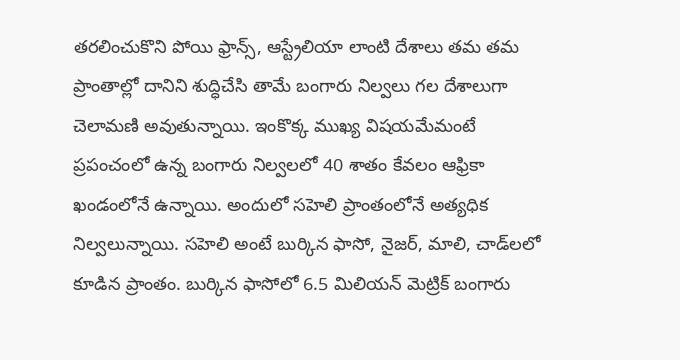తరలించుకొని పోయి ఫ్రాన్స్, ఆస్ట్రేలియా లాంటి దేశాలు తమ తమ ప్రాంతాల్లో దానిని శుద్ధిచేసి తామే బంగారు నిల్వలు గల దేశాలుగా చెలామణి అవుతున్నాయి. ఇంకొక్క ముఖ్య విషయమేమంటే ప్రపంచంలో ఉన్న బంగారు నిల్వలలో 40 శాతం కేవలం ఆఫ్రికా ఖండంలోనే ఉన్నాయి. అందులో సహెలి ప్రాంతంలోనే అత్యధిక నిల్వలున్నాయి. సహెలి అంటే బుర్కిన ఫాసో, నైజర్, మాలి, చాడ్‌లలో కూడిన ప్రాంతం. బుర్కిన ఫాసోలో 6.5 మిలియన్ మెట్రిక్ బంగారు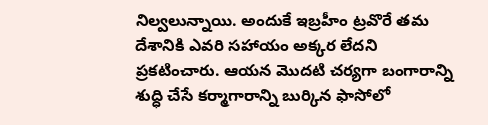నిల్వలున్నాయి. అందుకే ఇబ్రహీం ట్రవొరే తమ దేశానికి ఎవరి సహాయం అక్కర లేదని ప్రకటించారు. ఆయన మొదటి చర్యగా బంగారాన్ని శుద్ధి చేసే కర్మాగారాన్ని బుర్కిన ఫాసోలో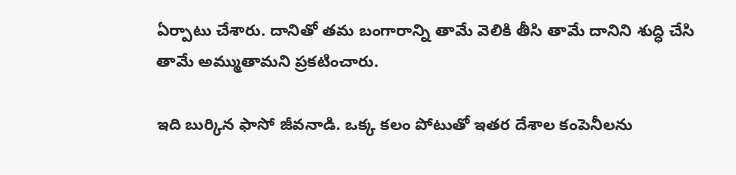ఏర్పాటు చేశారు. దానితో తమ బంగారాన్ని తామే వెలికి తీసి తామే దానిని శుద్ధి చేసి తామే అమ్ముతామని ప్రకటించారు.

ఇది బుర్కిన ఫాసో జీవనాడి. ఒక్క కలం పోటుతో ఇతర దేశాల కంపెనీలను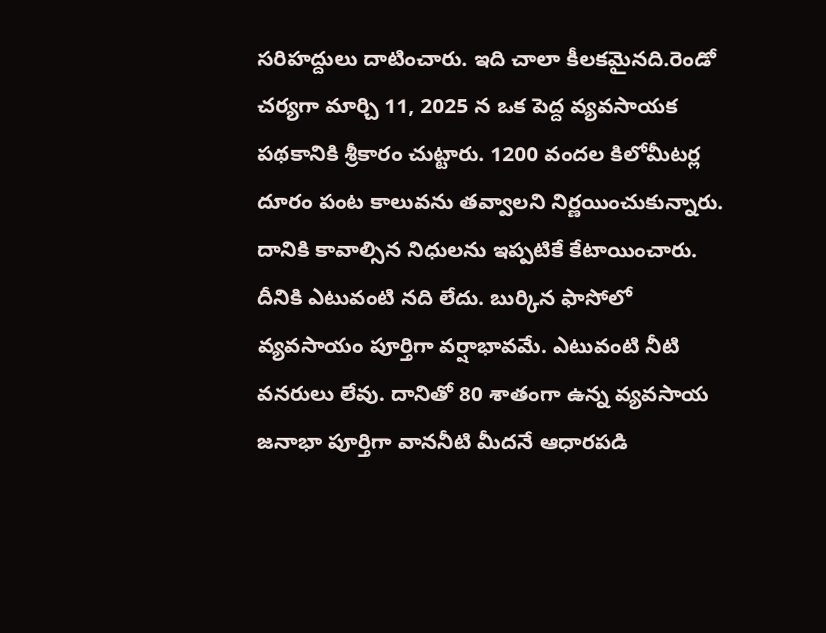సరిహద్దులు దాటించారు. ఇది చాలా కీలకమైనది.రెండో చర్యగా మార్చి 11, 2025 న ఒక పెద్ద వ్యవసాయక పథకానికి శ్రీకారం చుట్టారు. 1200 వందల కిలోమీటర్ల దూరం పంట కాలువను తవ్వాలని నిర్ణయించుకున్నారు. దానికి కావాల్సిన నిధులను ఇప్పటికే కేటాయించారు. దీనికి ఎటువంటి నది లేదు. బుర్కిన ఫాసోలో వ్యవసాయం పూర్తిగా వర్షాభావమే. ఎటువంటి నీటి వనరులు లేవు. దానితో 80 శాతంగా ఉన్న వ్యవసాయ జనాభా పూర్తిగా వాననీటి మీదనే ఆధారపడి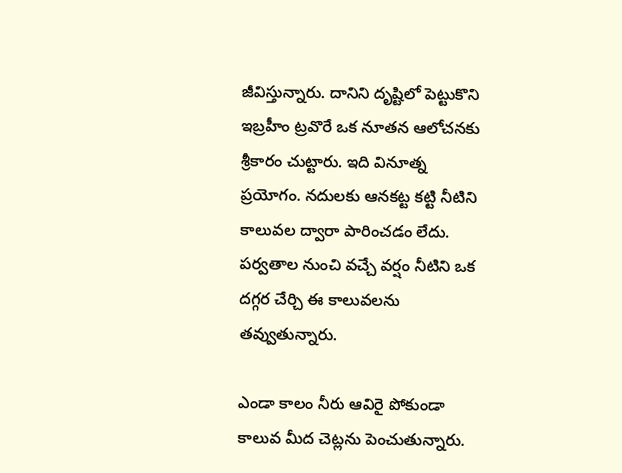జీవిస్తున్నారు. దానిని దృష్టిలో పెట్టుకొని ఇబ్రహీం ట్రవొరే ఒక నూతన ఆలోచనకు శ్రీకారం చుట్టారు. ఇది వినూత్న ప్రయోగం. నదులకు ఆనకట్ట కట్టి నీటిని కాలువల ద్వారా పారించడం లేదు. పర్వతాల నుంచి వచ్చే వర్షం నీటిని ఒక దగ్గర చేర్చి ఈ కాలువలను తవ్వుతున్నారు.

ఎండా కాలం నీరు ఆవిరై పోకుండా కాలువ మీద చెట్లను పెంచుతున్నారు.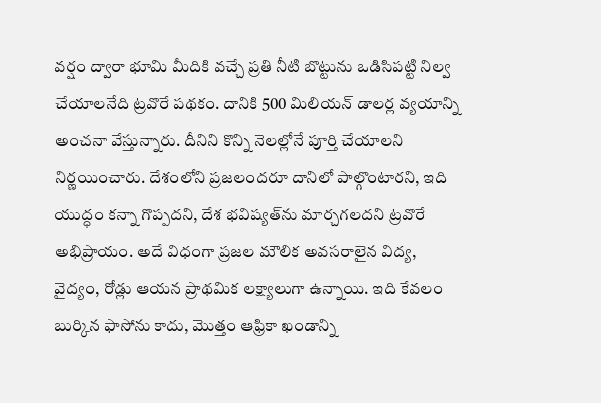వర్షం ద్వారా భూమి మీదికి వచ్చే ప్రతి నీటి బొట్టును ఒడిసిపట్టి నిల్వ చేయాలనేది ట్రవొరే పథకం. దానికి 500 మిలియన్ డాలర్ల వ్యయాన్ని అంచనా వేస్తున్నారు. దీనిని కొన్ని నెలల్లోనే పూర్తి చేయాలని నిర్ణయించారు. దేశంలోని ప్రజలందరూ దానిలో పాల్గొంటారని, ఇది యుద్ధం కన్నా గొప్పదని, దేశ భవిష్యత్‌ను మార్చగలదని ట్రవొరే అభిప్రాయం. అదే విధంగా ప్రజల మౌలిక అవసరాలైన విద్య, వైద్యం, రోడ్లు ఆయన ప్రాథమిక లక్ష్యాలుగా ఉన్నాయి. ఇది కేవలం బుర్కిన ఫాసోను కాదు, మొత్తం ఆఫ్రికా ఖండాన్ని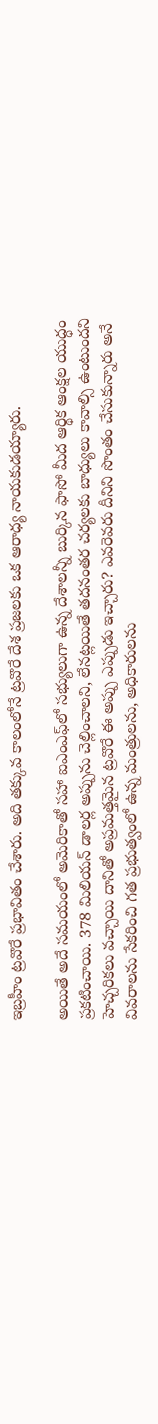ఇబ్రహీం ట్రవొరే ప్రభావితం చేశారు. అది తక్కువ కాలంలోనే ట్రవొరే దేశ ప్రజలకు ఒక ఆరాధ్య నాయకుడయ్యారు.

అయితే అదే సమయంలో అమెరికాతో సహా ఐఎంఎఫ్‌లో సభ్యులుగా ఉన్న దేశాలన్నీ బుర్కిన ఫాసో మీద ఆర్థిక ఆంక్షల యుద్ధం ప్రకటించాయి. 378 మిలియన్ డాలర్ల అప్పును చెల్లించాలని, లేనట్లయితే తదనంతర చర్యలకు బాధ్యులు కావాల్సి ఉంటుందని హెచ్చరికలు వచ్చాయి దానితో అప్రమత్తమైన ట్రవొరే ఈ అప్పు ఎప్పుడు ఇచ్చారు? ఎవరెవరు దీనిని సొంతం చేసుకున్నారు అనే వివరాలను సేకరించి గత ప్రభుత్వంలో ఉన్న మంత్రులను, అధికారులను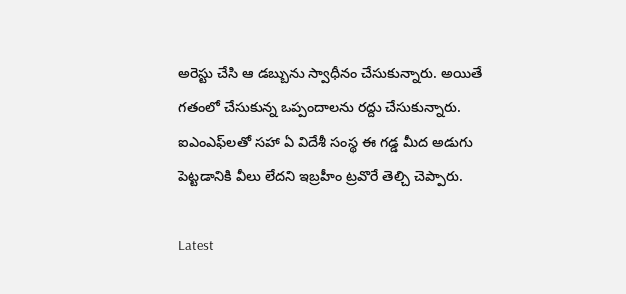అరెస్టు చేసి ఆ డబ్బును స్వాధీనం చేసుకున్నారు. అయితే గతంలో చేసుకున్న ఒప్పందాలను రద్దు చేసుకున్నారు. ఐఎంఎఫ్‌లతో సహా ఏ విదేశీ సంస్థ ఈ గడ్డ మీద అడుగు పెట్టడానికి వీలు లేదని ఇబ్రహీం ట్రవొరే తెల్చి చెప్పారు.

Latest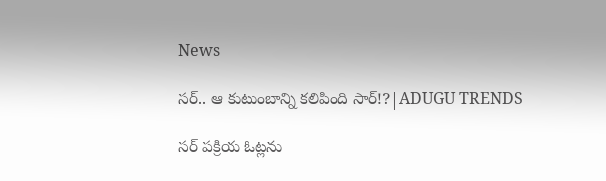News

సర్.. ఆ కుటుంబాన్ని కలిపింది సార్!?|ADUGU TRENDS

సర్ పక్రియ ఓట్లను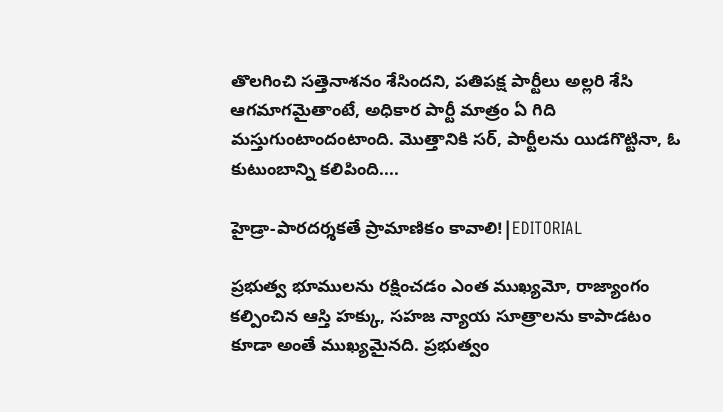తొలగించి సత్తెనాశనం శేసిందని, పతిపక్ష పార్టీలు అల్లరి శేసి ఆగమాగమైతాంటే, అధికార పార్టీ మాత్రం ఏ గిది మస్తుగుంటాందంటాంది. మొత్తానికి సర్, పార్టీలను యిడగొట్టినా, ఓ కుటుంబాన్ని కలిపింది....

హైడ్రా-పారదర్శకతే ప్రామాణికం కావాలి!|EDITORIAL

ప్రభుత్వ భూములను రక్షించడం ఎంత ముఖ్యమో, రాజ్యాంగం కల్పించిన ఆస్తి హక్కు, సహజ న్యాయ సూత్రాలను కాపాడటం కూడా అంతే ముఖ్యమైనది. ప్రభుత్వం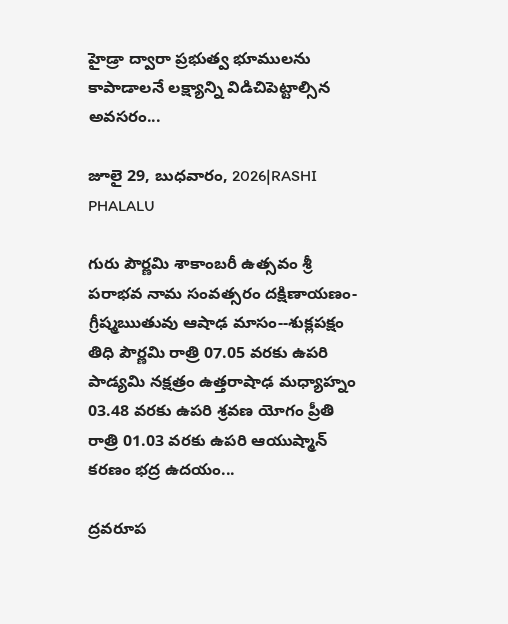హైడ్రా ద్వారా ప్రభుత్వ భూములను కాపాడాలనే లక్ష్యాన్ని విడిచిపెట్టాల్సిన అవసరం...

జూలై 29, బుధవారం, 2026|RASHI PHALALU

గురు పౌర్ణమి శాకాంబరీ ఉత్సవం శ్రీ పరాభవ నామ సంవత్సరం దక్షిణాయణం-గ్రీష్మఋతువు ఆషాఢ మాసం--శుక్లపక్షం తిధి పౌర్ణమి రాత్రి 07.05 వరకు ఉపరి పాడ్యమి నక్షత్రం ఉత్తరాషాఢ మధ్యాహ్నం 03.48 వరకు ఉపరి శ్రవణ యోగం ప్రీతి రాత్రి 01.03 వరకు ఉపరి ఆయుష్మాన్ కరణం భద్ర ఉదయం...

ద్రవరూప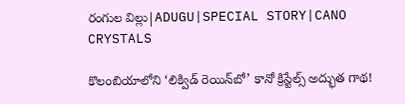రంగుల విల్లు|ADUGU|SPECIAL STORY|CANO CRYSTALS

కొలంబియాలోని ‘లిక్విడ్ రెయిన్‌బో’ కానో క్రిస్టేల్స్ అద్భుత గాథ!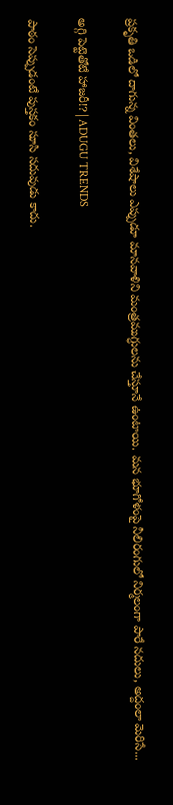ప్రకృతి ఒడిలో దాగున్న వింతలు, విశేషాలు ఎప్పుడూ మానవాళిని మంత్రముగ్ధులను చేస్తూనే ఉంటాయి. మన భూగోళంపై నీలిరంగులో నిర్మలంగా పారే నదులు, అద్దంలా మెరిసే...

అగ్గి పెట్టెతోటే హాజరీ!?|ADUGU TRENDS

పాఠం సెప్పుడంటే పుస్తకం సూసి సదువుడు కాదు.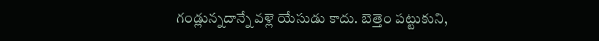గండ్లున్నదాన్నే వళ్లె యేసుడు కాదు. బెత్తెం పట్టుకుని,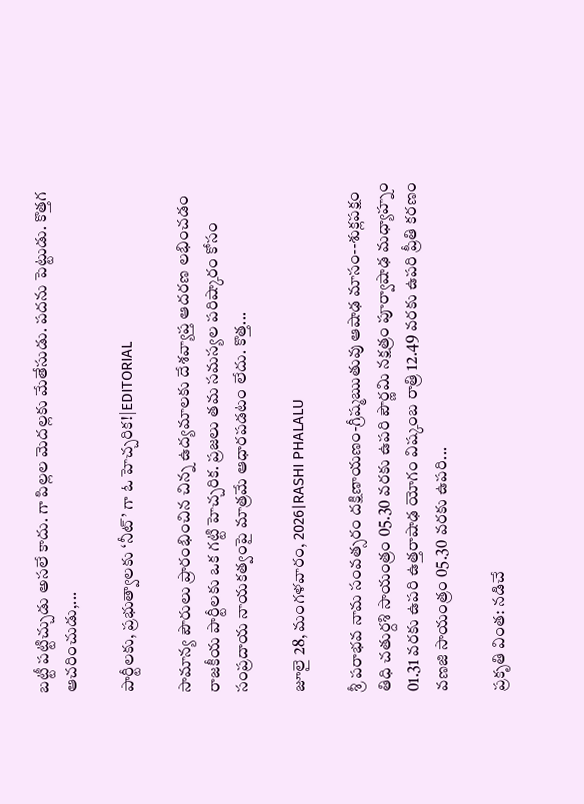బట్టీ పట్టిచ్చుడు అసలే కాదు. గా పిల్లల మెదల్లకు మేతేసుడు. పదను పెట్టుడు. కొత్తగ ఆచరించుడు,...

పార్టీలకు, ప్రభుత్వాలకు ‘నీట్’ గా ఓ హెచ్చరిక!|EDITORIAL

సామాన్య పౌరులు ప్రారంభించిన చిన్న ఉద్యమాలకు దేశవ్యాప్త ఆదరణ లభించడం రాజకీయ పార్టీలకు ఒక గట్టి హెచ్చరిక. ప్రజలు తమ సమస్యల పరిష్కారం కోసం సంప్రదాయ నాయకత్వంపై మాత్రమే ఆధారపడటం లేదు. కొత్త...

జూలై 28, మంగళవారం, 2026|RASHI PHALALU

శ్రీ పరాభవ నామ సంవత్సరం దక్షిణాయణం-గ్రీష్మఋతువు ఆషాఢ మాసం--శుక్లపక్షం తిధి చతుర్దశి సాయంత్రం 05.30 వరకు ఉపరి పౌర్ణమి నక్షత్రం పూర్వాషాఢ మధ్యాహ్నం 01.31 వరకు ఉపరి ఉత్తరాషాఢ యోగం విష్కంబ రాత్రి 12.49 వరకు ఉపరి ప్రీతి కరణం వణజి సాయంత్రం 05.30 వరకు ఉపరి...

ప్రకృతి వింత: నడిచే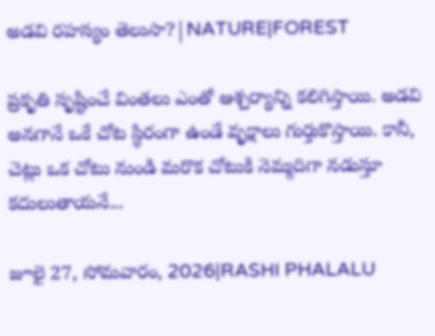అడవి రహస్యం తెలుసా?|NATURE|FOREST

ప్రకృతి సృష్టించే వింతలు ఎంతో ఆశ్చర్యాన్ని కలిగిస్తాయి. అడవి అనగానే ఒకే చోట స్థిరంగా ఉండే వృక్షాలు గుర్తుకొస్తాయి. కానీ, చెట్లు ఒక చోటు నుండి మరొక చోటుకి నెమ్మదిగా నడుస్తూ కదులుతాయనే...

జూలై 27, సోమవారం, 2026|RASHI PHALALU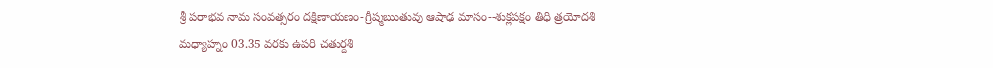శ్రీ పరాభవ నామ సంవత్సరం దక్షిణాయణం-గ్రీష్మఋతువు ఆషాఢ మాసం--శుక్లపక్షం తిధి త్రయోదశి మధ్యాహ్నం 03.35 వరకు ఉపరి చతుర్దశి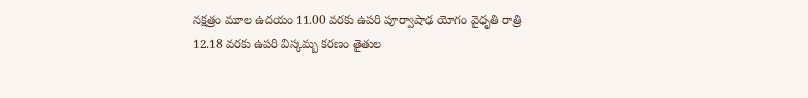నక్షత్రం మూల ఉదయం 11.00 వరకు ఉపరి పూర్వాషాఢ యోగం వైధృతి రాత్రి 12.18 వరకు ఉపరి విస్కమ్బ కరణం తైతుల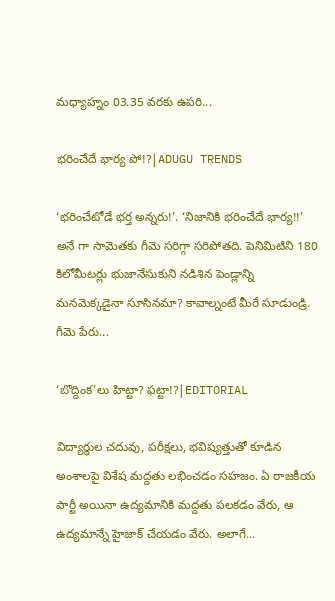మధ్యాహ్నం 03.35 వరకు ఉపరి...

భరించేదే భార్య పో!?|ADUGU TRENDS

‘భరించేటోడే భర్త అన్నరు!’. ‘నిజానికి భరించేదే భార్య!!’ అనే గా సామెతకు గీమె సరిగ్గా సరిపోతది. పెనిమిటిని 180 కిలోమీటర్లు భుజానేసుకుని నడిశిన పెండ్లాన్ని మనమెక్కడైనా సూసినమా? కావాల్నంటే మీరే సూడుండ్రి. గీమె పేరు...

‘బొద్దింక’లు హిట్టా? ఫట్టా!?|EDITORIAL

విద్యార్థుల చదువు, పరీక్షలు, భవిష్యత్తుతో కూడిన అంశాలపై విశేష మద్దతు లభించడం సహజం. ఏ రాజకీయ పార్టీ అయినా ఉద్యమానికి మద్దతు పలకడం వేరు, ఆ ఉద్యమాన్నే హైజాక్ చేయడం వేరు. అలాగే...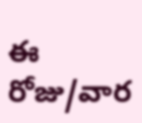ఈ రోజు/వార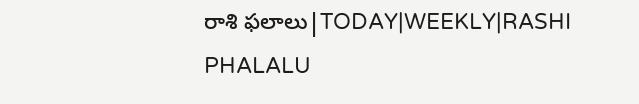రాశి ఫలాలు|TODAY|WEEKLY|RASHI PHALALU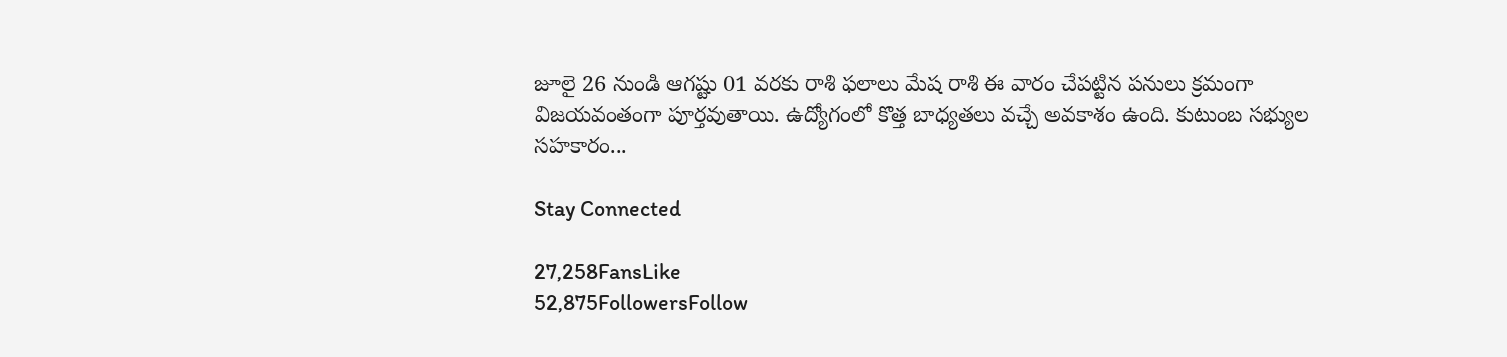జూలై 26 నుండి ఆగష్టు 01 వరకు రాశి ఫలాలు మేష రాశి ఈ వారం చేపట్టిన పనులు క్రమంగా విజయవంతంగా పూర్తవుతాయి. ఉద్యోగంలో కొత్త బాధ్యతలు వచ్చే అవకాశం ఉంది. కుటుంబ సభ్యుల సహకారం...

Stay Connected

27,258FansLike
52,875FollowersFollow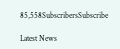85,558SubscribersSubscribe

Latest News